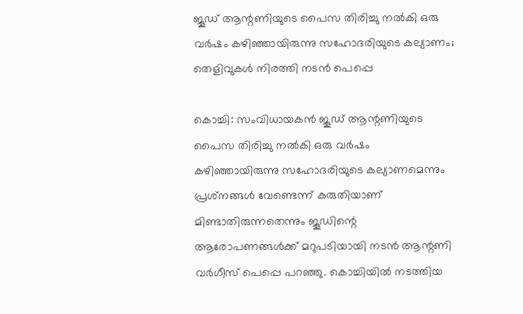ജൂഡ് ആന്റണിയുടെ പൈസ തിരിച്ചു നല്‍കി ഒരു വര്‍ഷം കഴിഞ്ഞായിരുന്നു സഹോദരിയുടെ കല്യാണം; തെളിവുകള്‍ നിരത്തി നടന്‍ പെപ്പെ

കൊച്ചി: സംവിധായകന്‍ ജൂഡ് ആന്റണിയുടെ പൈസ തിരിച്ചു നല്‍കി ഒരു വര്‍ഷം കഴിഞ്ഞായിരുന്നു സഹോദരിയുടെ കല്യാണമെന്നും പ്രശ്‌നങ്ങള്‍ വേണ്ടെന്ന് കരുതിയാണ് മിണ്ടാതിരുന്നതെന്നും ജൂഡിന്റെ ആരോപണങ്ങള്‍ക്ക് മറുപടിയായി നടന്‍ ആന്റണി വര്‍ഗീസ് പെപ്പെ പറഞ്ഞു. കൊച്ചിയില്‍ നടത്തിയ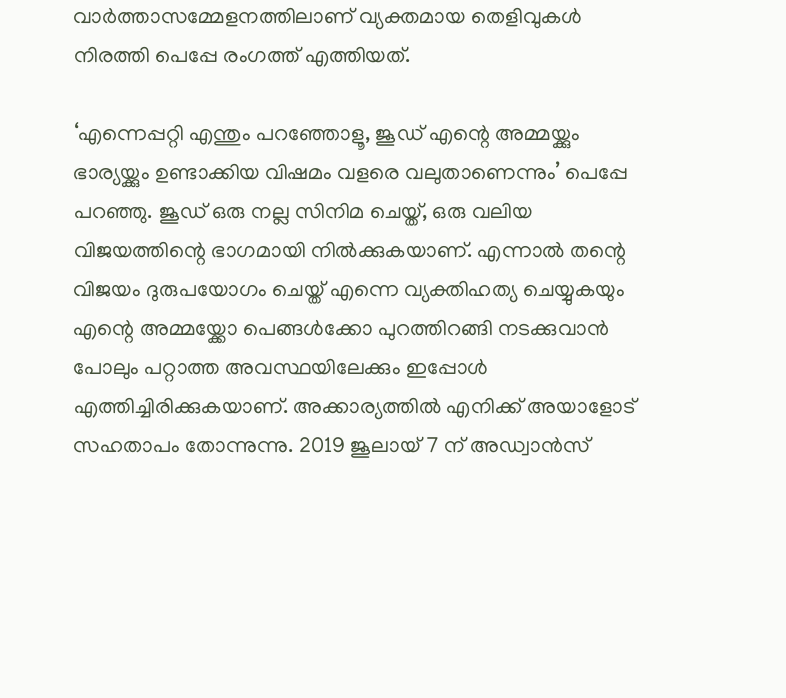വാര്‍ത്താസമ്മേളനത്തിലാണ് വ്യക്തമായ തെളിവുകള്‍ നിരത്തി പെപ്പേ രംഗത്ത് എത്തിയത്.

‘എന്നെപ്പറ്റി എന്തും പറഞ്ഞോളൂ, ജൂഡ് എന്റെ അമ്മയ്ക്കും ഭാര്യയ്ക്കും ഉണ്ടാക്കിയ വിഷമം വളരെ വലുതാണെന്നും’ പെപ്പേ പറഞ്ഞു. ജൂഡ് ഒരു നല്ല സിനിമ ചെയ്ത്, ഒരു വലിയ വിജയത്തിന്റെ ഭാഗമായി നില്‍ക്കുകയാണ്. എന്നാല്‍ തന്റെ വിജയം ദുരുപയോഗം ചെയ്ത് എന്നെ വ്യക്തിഹത്യ ചെയ്യുകയും എന്റെ അമ്മയ്ക്കോ പെങ്ങള്‍ക്കോ പുറത്തിറങ്ങി നടക്കുവാന്‍ പോലും പറ്റാത്ത അവസ്ഥയിലേക്കും ഇപ്പോള്‍ എത്തിച്ചിരിക്കുകയാണ്. അക്കാര്യത്തില്‍ എനിക്ക് അയാളോട് സഹതാപം തോന്നുന്നു. 2019 ജൂലായ് 7 ന് അഡ്വാന്‍സ്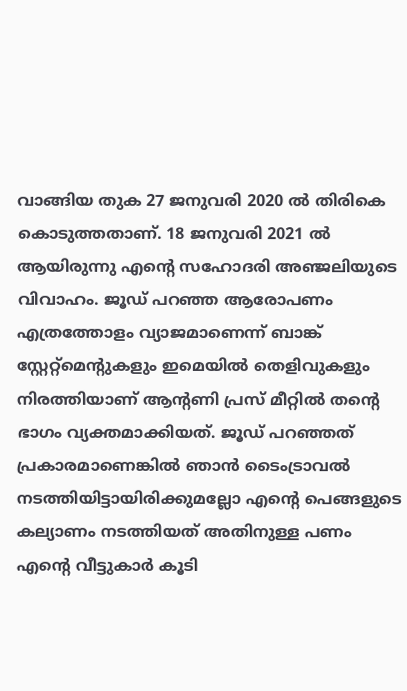വാങ്ങിയ തുക 27 ജനുവരി 2020 ല്‍ തിരികെ കൊടുത്തതാണ്. 18 ജനുവരി 2021 ല്‍ ആയിരുന്നു എന്റെ സഹോദരി അഞ്ജലിയുടെ വിവാഹം. ജൂഡ് പറഞ്ഞ ആരോപണം എത്രത്തോളം വ്യാജമാണെന്ന് ബാങ്ക് സ്റ്റേറ്റ്‌മെന്റുകളും ഇമെയില്‍ തെളിവുകളും നിരത്തിയാണ് ആന്റണി പ്രസ് മീറ്റില്‍ തന്റെ ഭാഗം വ്യക്തമാക്കിയത്. ജൂഡ് പറഞ്ഞത് പ്രകാരമാണെങ്കില്‍ ഞാന്‍ ടൈംട്രാവല്‍ നടത്തിയിട്ടായിരിക്കുമല്ലോ എന്റെ പെങ്ങളുടെ കല്യാണം നടത്തിയത് അതിനുള്ള പണം എന്റെ വീട്ടുകാര്‍ കൂടി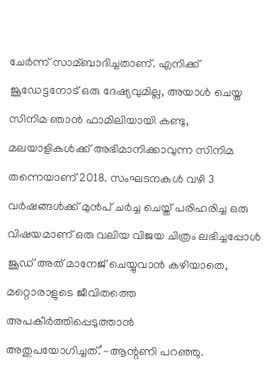ചേര്‍ന്ന് സാമ്ബാദിച്ചതാണ്. എനിക്ക് ജൂഡേട്ടനോട് ഒരു ദേഷ്യവുമില്ല, അയാള്‍ ചെയ്ത സിനിമ ഞാന്‍ ഫാമിലിയായി കണ്ടു, മലയാളികള്‍ക്ക് അഭിമാനിക്കാവുന്ന സിനിമ തന്നെയാണ് 2018. സംഘടനകള്‍ വഴി 3 വര്‍ഷങ്ങള്‍ക്ക് മുന്‍പ് ചര്‍ച്ച ചെയ്ത് പരിഹരിച്ച ഒരു വിഷയമാണ് ഒരു വലിയ വിജയ ചിത്രം ലഭിച്ചപ്പോള്‍ ജൂഡ് അത് മാനേജ് ചെയ്യുവാന്‍ കഴിയാതെ, മറ്റൊരാളുടെ ജീവിതത്തെ അപകീര്‍ത്തിപ്പെടുത്താന്‍ അതുപയോഗിച്ചത്.’-ആന്റണി പറഞ്ഞു.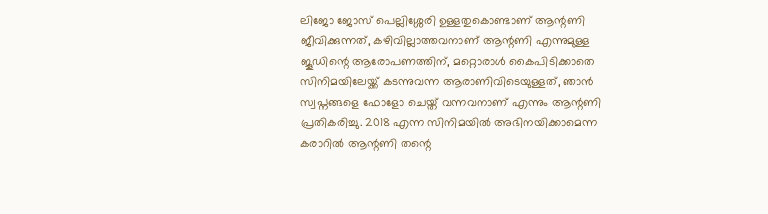ലിജോ ജോസ് പെല്ലിശ്ശേരി ഉള്ളതുകൊണ്ടാണ് ആന്റണി ജീവിക്കുന്നത്, കഴിവില്ലാത്തവനാണ് ആന്റണി എന്നുമുള്ള ജൂഡിന്റെ ആരോപണത്തിന്, മറ്റൊരാള്‍ കൈപിടിക്കാതെ സിനിമയിലേയ്ക്ക് കടന്നുവന്ന ആരാണിവിടെയുള്ളത്, ഞാന്‍ സ്വപ്നങ്ങളെ ഫോളോ ചെയ്ത് വന്നവനാണ് എന്നും ആന്റണി പ്രതികരിച്ചു. 2018 എന്ന സിനിമയില്‍ അഭിനയിക്കാമെന്ന കരാറില്‍ ആന്റണി തന്റെ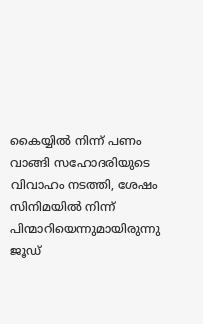കൈയ്യില്‍ നിന്ന് പണം വാങ്ങി സഹോദരിയുടെ വിവാഹം നടത്തി, ശേഷം സിനിമയില്‍ നിന്ന് പിന്മാറിയെന്നുമായിരുന്നു ജൂഡ്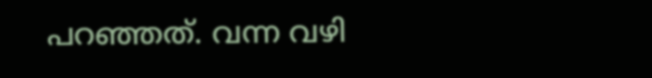പറഞ്ഞത്. വന്ന വഴി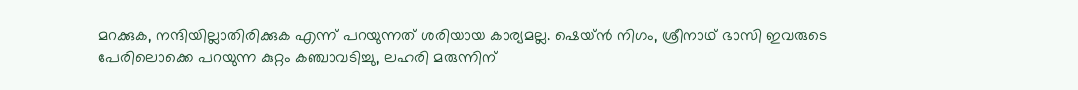മറക്കുക, നന്ദിയില്ലാതിരിക്കുക എന്ന് പറയുന്നത് ശരിയായ കാര്യമല്ല. ഷെയ്ന്‍ നിഗം, ശ്രീനാഥ് ഭാസി ഇവരുടെ പേരിലൊക്കെ പറയുന്ന കുറ്റം കഞ്ചാവടിച്ചു, ലഹരി മരുന്നിന്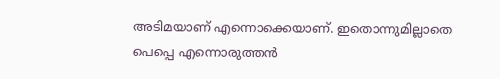അടിമയാണ് എന്നൊക്കെയാണ്. ഇതൊന്നുമില്ലാതെ പെപ്പെ എന്നൊരുത്തന്‍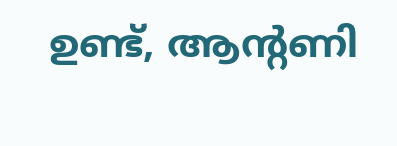ഉണ്ട്, ആന്റണി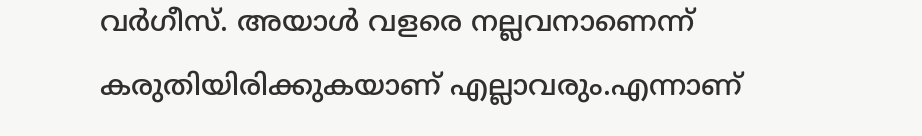വര്‍ഗീസ്. അയാള്‍ വളരെ നല്ലവനാണെന്ന് കരുതിയിരിക്കുകയാണ് എല്ലാവരും.എന്നാണ്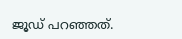ജൂഡ് പറഞ്ഞത്.